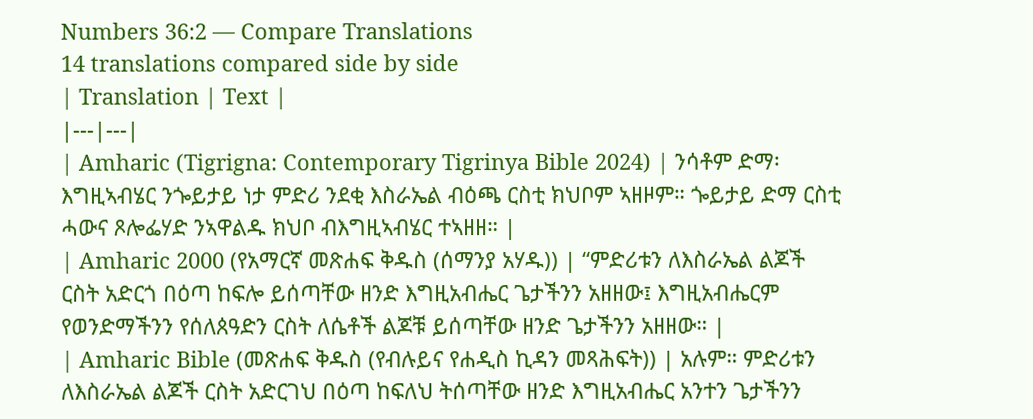Numbers 36:2 — Compare Translations
14 translations compared side by side
| Translation | Text |
|---|---|
| Amharic (Tigrigna: Contemporary Tigrinya Bible 2024) | ንሳቶም ድማ፡ እግዚኣብሄር ንጐይታይ ነታ ምድሪ ንደቂ እስራኤል ብዕጫ ርስቲ ክህቦም ኣዘዞም። ጐይታይ ድማ ርስቲ ሓውና ጾሎፌሃድ ንኣዋልዱ ክህቦ ብእግዚኣብሄር ተኣዘዘ። |
| Amharic 2000 (የአማርኛ መጽሐፍ ቅዱስ (ሰማንያ አሃዱ)) | “ምድሪቱን ለእስራኤል ልጆች ርስት አድርጎ በዕጣ ከፍሎ ይሰጣቸው ዘንድ እግዚአብሔር ጌታችንን አዘዘው፤ እግዚአብሔርም የወንድማችንን የሰለጰዓድን ርስት ለሴቶች ልጆቹ ይሰጣቸው ዘንድ ጌታችንን አዘዘው። |
| Amharic Bible (መጽሐፍ ቅዱስ (የብሉይና የሐዲስ ኪዳን መጻሕፍት)) | አሉም። ምድሪቱን ለእስራኤል ልጆች ርስት አድርገህ በዕጣ ከፍለህ ትሰጣቸው ዘንድ እግዚአብሔር አንተን ጌታችንን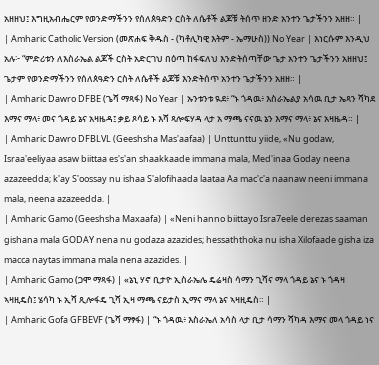አዘዘህ፤ እግዚአብሔርም የወንድማችንን የሰለጰዓድን ርስት ለሴቶች ልጆቹ ትሰጥ ዘንድ አንተን ጌታችንን አዘዘ። |
| Amharic Catholic Version (መጽሐፍ ቅዱስ - (ካቶሊካዊ እትም - ኤማሁስ)) No Year | እነርሱም እንዲህ አሉ፦ “ምድሪቱን ለእስራኤል ልጆች ርስት አድርገህ በዕጣ ከፋፍለህ እንድትሰጣቸው ጌታ አንተን ጌታችንን አዘዘህ፤ ጌታም የወንድማችንን የሰለጰዓድን ርስት ለሴቶች ልጆቹ እንድትሰጥ አንተን ጌታችንን አዘዘ። |
| Amharic Dawro DFBE (ጌሻ ማጻፋ) No Year | ኡንቱንቱ ዪደ፥ “ኑ ጎዳዉ፥ እስራኤልያ አሳዉ ቢታ ኤጻን ሻካደ እማና ማላ፥ መና ጎዳይ ኔና አዛዜዳ፤ ቃይ ጾሳይ ኑ እሻ ጻሎፍሃዳ ላታ አ ማጫ ናናዉ ኔን እማና ማላ፥ ኔና አዛዜዳ። |
| Amharic Dawro DFBLVL (Geeshsha Mas'aafaa) | Unttunttu yiide, «Nu godaw, Israa'eeliyaa asaw biittaa es's'an shaakkaade immana mala, Med'inaa Goday neena azazeedda; k'ay S'oossay nu ishaa S'alofihaada laataa Aa mac'c'a naanaw neeni immana mala, neena azazeedda. |
| Amharic Gamo (Geeshsha Maxaafa) | «Neni hanno biittayo Isra7eele derezas saaman gishana mala GODAY nena nu godaza azazides; hessaththoka nu isha Xilofaade gisha iza macca naytas immana mala nena azazides. |
| Amharic Gamo (ጋሞ ማጻፋ) | «ኔኒ ሃኖ ቢታዮ ኢስራኤሌ ዴሬዛስ ሳማን ጊሻና ማላ ጎዳይ ኔና ኑ ጎዳዛ ኣዛዚዴስ፤ ሄሳካ ኑ ኢሻ ጺሎፋዴ ጊሻ ኢዛ ማጫ ናይታስ ኢማና ማላ ኔና ኣዛዚዴስ። |
| Amharic Gofa GFBEVF (ጌሻ ማፃፋ) | “ኑ ጎዳዉ፥ እስራኤለ አሳስ ላታ ቢታ ሳማን ሻካዳ እማና መላ ጎዳይ ነና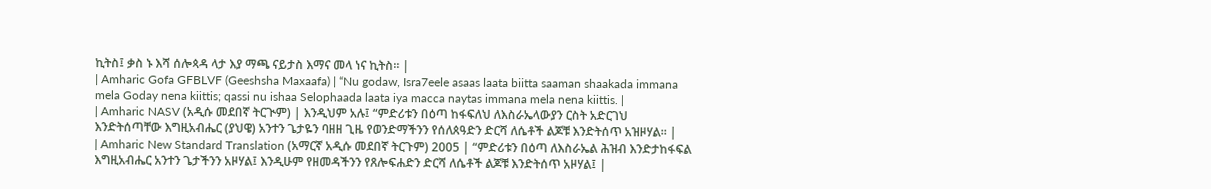ኪትስ፤ ቃስ ኑ እሻ ሰሎጳዳ ላታ እያ ማጫ ናይታስ እማና መላ ነና ኪትስ። |
| Amharic Gofa GFBLVF (Geeshsha Maxaafa) | “Nu godaw, Isra7eele asaas laata biitta saaman shaakada immana mela Goday nena kiittis; qassi nu ishaa Selophaada laata iya macca naytas immana mela nena kiittis. |
| Amharic NASV (አዲሱ መደበኛ ትርጒም) | እንዲህም አሉ፤ “ምድሪቱን በዕጣ ከፋፍለህ ለእስራኤላውያን ርስት አድርገህ እንድትሰጣቸው እግዚአብሔር (ያህዌ) አንተን ጌታዬን ባዘዘ ጊዜ የወንድማችንን የሰለጰዓድን ድርሻ ለሴቶች ልጆቹ እንድትሰጥ አዝዞሃል። |
| Amharic New Standard Translation (አማርኛ አዲሱ መደበኛ ትርጉም) 2005 | “ምድሪቱን በዕጣ ለእስራኤል ሕዝብ እንድታከፋፍል እግዚአብሔር አንተን ጌታችንን አዞሃል፤ እንዲሁም የዘመዳችንን የጸሎፍሐድን ድርሻ ለሴቶች ልጆቹ እንድትሰጥ አዞሃል፤ |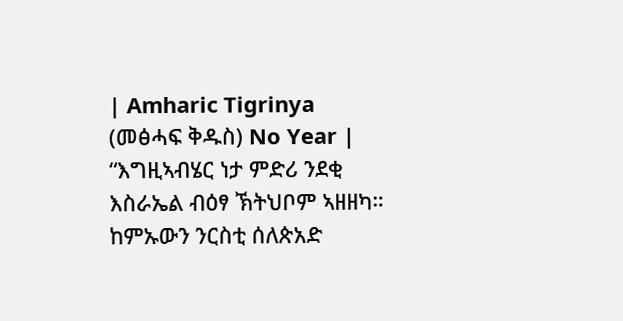| Amharic Tigrinya (መፅሓፍ ቅዱስ) No Year | “እግዚኣብሄር ነታ ምድሪ ንደቂ እስራኤል ብዕፃ ኽትህቦም ኣዘዘካ። ከምኡውን ንርስቲ ሰለጵአድ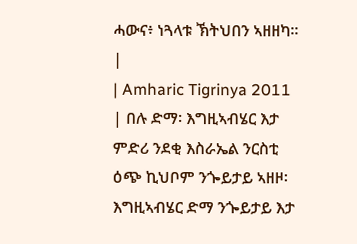ሓውና፥ ነጓላቱ ኽትህበን ኣዘዘካ። |
| Amharic Tigrinya 2011 | በሉ ድማ፡ እግዚኣብሄር እታ ምድሪ ንደቂ እስራኤል ንርስቲ ዕጭ ኪህቦም ንጐይታይ ኣዘዞ፡ እግዚኣብሄር ድማ ንጐይታይ እታ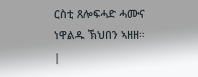ርስቲ ጸሎፍሓድ ሓሙና ነዋልዱ ኽህበን ኣዘዘ። |